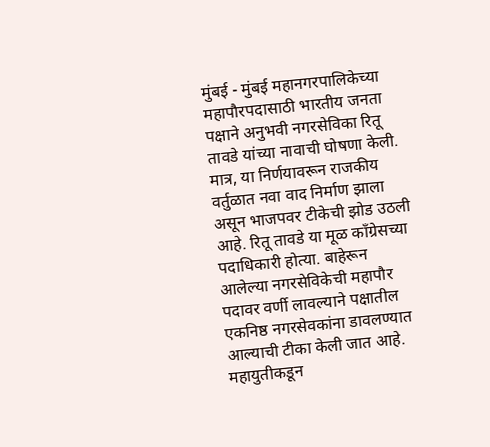मुंबई - मुंबई महानगरपालिकेच्या महापौरपदासाठी भारतीय जनता पक्षाने अनुभवी नगरसेविका रितू तावडे यांच्या नावाची घोषणा केली. मात्र, या निर्णयावरून राजकीय वर्तुळात नवा वाद निर्माण झाला असून भाजपवर टीकेची झोड उठली आहे. रितू तावडे या मूळ काँग्रेसच्या पदाधिकारी होत्या. बाहेरून आलेल्या नगरसेविकेची महापौर पदावर वर्णी लावल्याने पक्षातील एकनिष्ठ नगरसेवकांना डावलण्यात आल्याची टीका केली जात आहे.
महायुतीकडून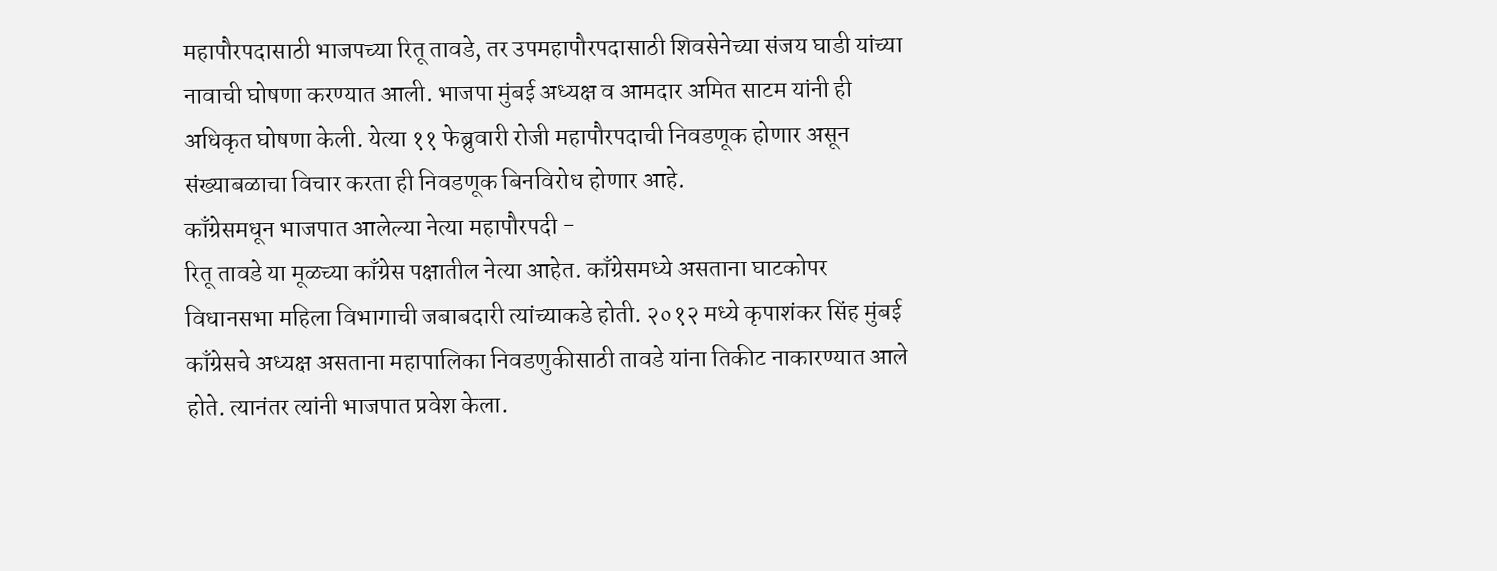महापौरपदासाठी भाजपच्या रितू तावडे, तर उपमहापौरपदासाठी शिवसेनेच्या संजय घाडी यांच्या नावाची घोषणा करण्यात आली. भाजपा मुंबई अध्यक्ष व आमदार अमित साटम यांनी ही अधिकृत घोषणा केली. येत्या ११ फेब्रुवारी रोजी महापौरपदाची निवडणूक होणार असून संख्याबळाचा विचार करता ही निवडणूक बिनविरोध होणार आहे.
काँग्रेसमधून भाजपात आलेल्या नेत्या महापौरपदी -
रितू तावडे या मूळच्या काँग्रेस पक्षातील नेत्या आहेत. काँग्रेसमध्ये असताना घाटकोपर विधानसभा महिला विभागाची जबाबदारी त्यांच्याकडे होती. २०१२ मध्ये कृपाशंकर सिंह मुंबई काँग्रेसचे अध्यक्ष असताना महापालिका निवडणुकीसाठी तावडे यांना तिकीट नाकारण्यात आले होते. त्यानंतर त्यांनी भाजपात प्रवेश केला.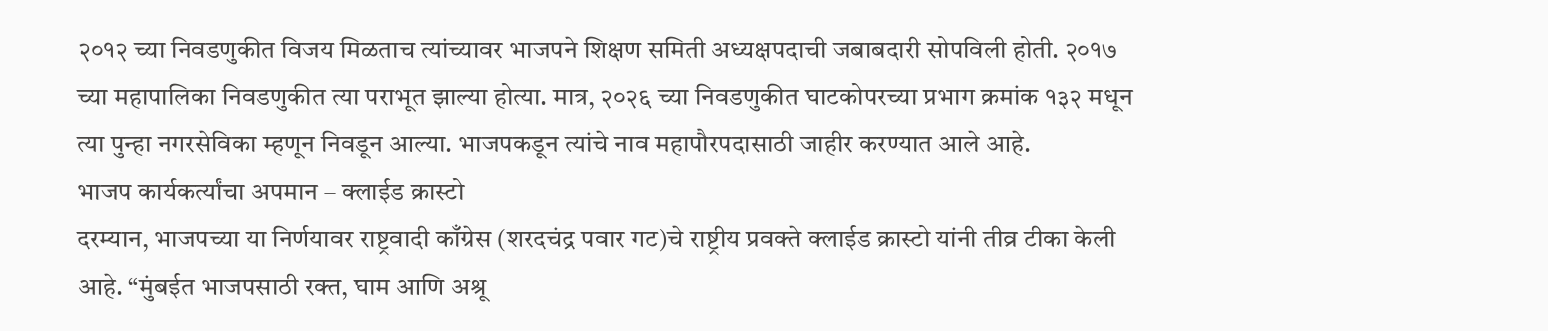२०१२ च्या निवडणुकीत विजय मिळताच त्यांच्यावर भाजपने शिक्षण समिती अध्यक्षपदाची जबाबदारी सोपविली होती. २०१७ च्या महापालिका निवडणुकीत त्या पराभूत झाल्या होत्या. मात्र, २०२६ च्या निवडणुकीत घाटकोपरच्या प्रभाग क्रमांक १३२ मधून त्या पुन्हा नगरसेविका म्हणून निवडून आल्या. भाजपकडून त्यांचे नाव महापौरपदासाठी जाहीर करण्यात आले आहे.
भाजप कार्यकर्त्यांचा अपमान – क्लाईड क्रास्टो
दरम्यान, भाजपच्या या निर्णयावर राष्ट्रवादी काँग्रेस (शरदचंद्र पवार गट)चे राष्ट्रीय प्रवक्ते क्लाईड क्रास्टो यांनी तीव्र टीका केली आहे. “मुंबईत भाजपसाठी रक्त, घाम आणि अश्रू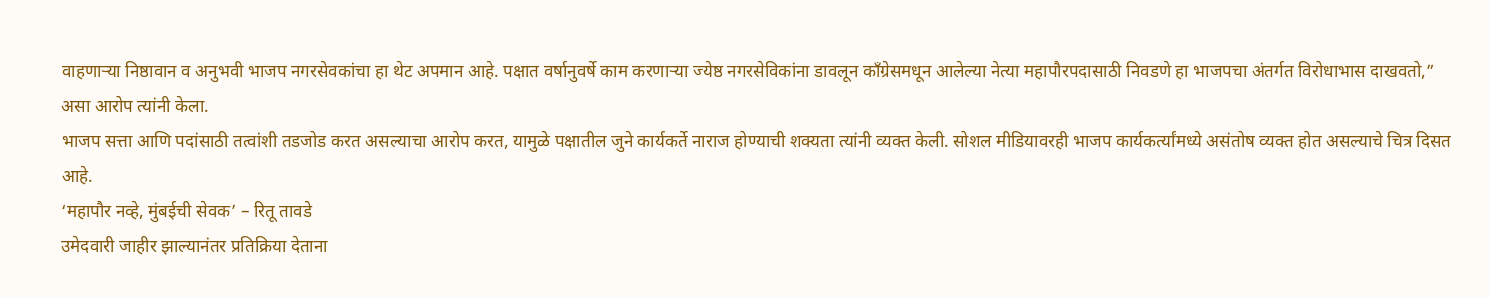वाहणाऱ्या निष्ठावान व अनुभवी भाजप नगरसेवकांचा हा थेट अपमान आहे. पक्षात वर्षानुवर्षे काम करणाऱ्या ज्येष्ठ नगरसेविकांना डावलून काँग्रेसमधून आलेल्या नेत्या महापौरपदासाठी निवडणे हा भाजपचा अंतर्गत विरोधाभास दाखवतो,” असा आरोप त्यांनी केला.
भाजप सत्ता आणि पदांसाठी तत्वांशी तडजोड करत असल्याचा आरोप करत, यामुळे पक्षातील जुने कार्यकर्ते नाराज होण्याची शक्यता त्यांनी व्यक्त केली. सोशल मीडियावरही भाजप कार्यकर्त्यांमध्ये असंतोष व्यक्त होत असल्याचे चित्र दिसत आहे.
‘महापौर नव्हे, मुंबईची सेवक’ – रितू तावडे
उमेदवारी जाहीर झाल्यानंतर प्रतिक्रिया देताना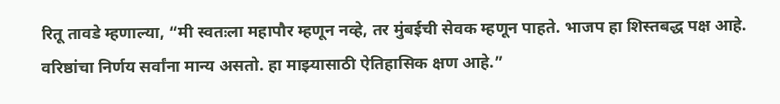रितू तावडे म्हणाल्या, “मी स्वतःला महापौर म्हणून नव्हे, तर मुंबईची सेवक म्हणून पाहते. भाजप हा शिस्तबद्ध पक्ष आहे. वरिष्ठांचा निर्णय सर्वांना मान्य असतो. हा माझ्यासाठी ऐतिहासिक क्षण आहे.”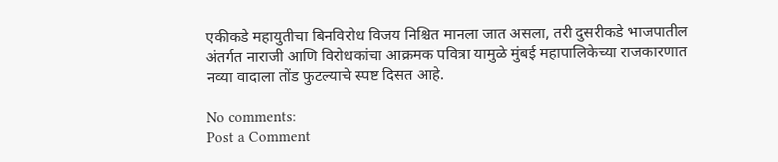एकीकडे महायुतीचा बिनविरोध विजय निश्चित मानला जात असला, तरी दुसरीकडे भाजपातील अंतर्गत नाराजी आणि विरोधकांचा आक्रमक पवित्रा यामुळे मुंबई महापालिकेच्या राजकारणात नव्या वादाला तोंड फुटल्याचे स्पष्ट दिसत आहे.

No comments:
Post a Comment